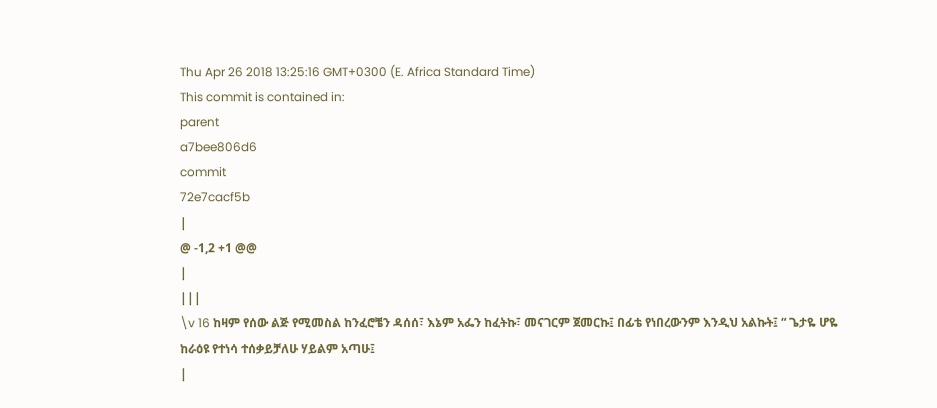Thu Apr 26 2018 13:25:16 GMT+0300 (E. Africa Standard Time)
This commit is contained in:
parent
a7bee806d6
commit
72e7cacf5b
|
@ -1,2 +1 @@
|
|||
\v 16 ከዛም የሰው ልጅ የሚመስል ከንፈሮቼን ዳሰሰ፣ እኔም አፌን ከፈትኩ፣ መናገርም ጀመርኩ፤ በፊቴ የነበረውንም እንዲህ አልኩት፤ “ ጌታዬ ሆዬ ከራዕዩ የተነሳ ተሰቃይቻለሁ ሃይልም አጣሁ፤
|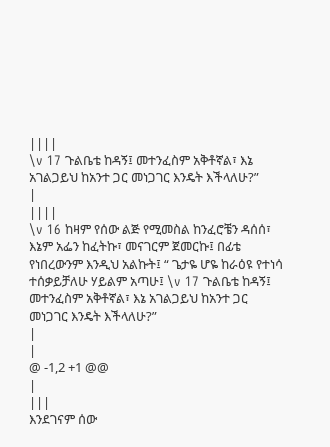||||
\v 17 ጉልቤቴ ከዳኝ፤ መተንፈስም አቅቶኛል፣ እኔ አገልጋይህ ከአንተ ጋር መነጋገር እንዴት እችላለሁ?”
|
||||
\v 16 ከዛም የሰው ልጅ የሚመስል ከንፈሮቼን ዳሰሰ፣ እኔም አፌን ከፈትኩ፣ መናገርም ጀመርኩ፤ በፊቴ የነበረውንም እንዲህ አልኩት፤ “ ጌታዬ ሆዬ ከራዕዩ የተነሳ ተሰቃይቻለሁ ሃይልም አጣሁ፤ \v 17 ጉልቤቴ ከዳኝ፤ መተንፈስም አቅቶኛል፣ እኔ አገልጋይህ ከአንተ ጋር መነጋገር እንዴት እችላለሁ?”
|
|
@ -1,2 +1 @@
|
|||
እንደገናም ሰው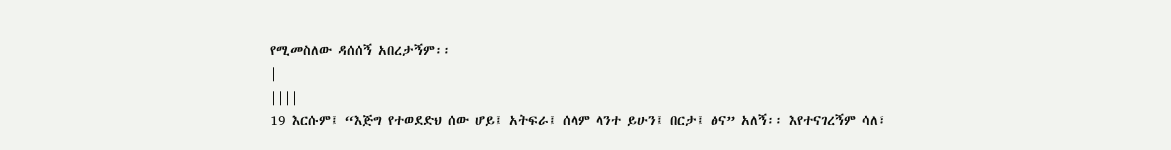የሚመስለው ዳሰሰኝ አበረታኝም፡፡
|
||||
19 እርሱም፤ “እጅግ የተወደድህ ሰው ሆይ፤ አትፍራ፤ ሰላም ላንተ ይሁን፤ በርታ፤ ፅና” አለኝ፡፡ እየተናገረኝም ሳለ፣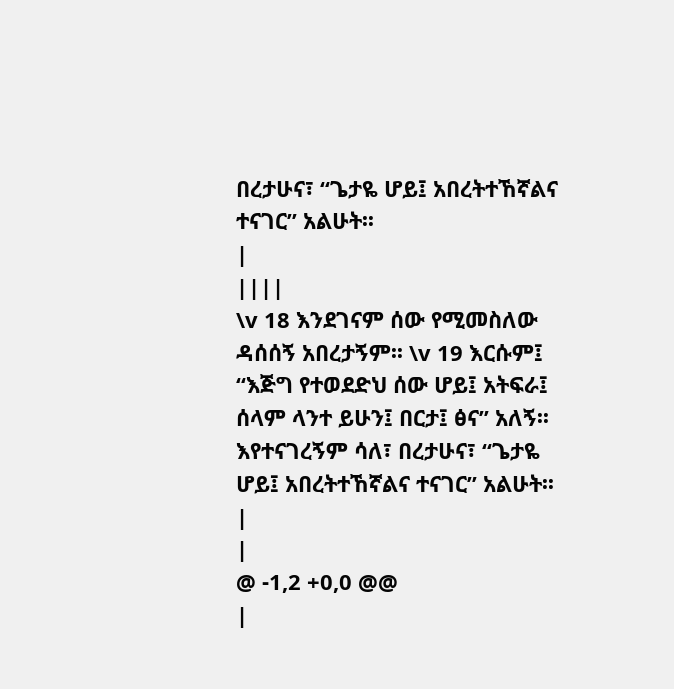በረታሁና፣ “ጌታዬ ሆይ፤ አበረትተኸኛልና ተናገር” አልሁት፡፡
|
||||
\v 18 እንደገናም ሰው የሚመስለው ዳሰሰኝ አበረታኝም፡፡ \v 19 እርሱም፤ “እጅግ የተወደድህ ሰው ሆይ፤ አትፍራ፤ ሰላም ላንተ ይሁን፤ በርታ፤ ፅና” አለኝ፡፡ እየተናገረኝም ሳለ፣ በረታሁና፣ “ጌታዬ ሆይ፤ አበረትተኸኛልና ተናገር” አልሁት፡፡
|
|
@ -1,2 +0,0 @@
|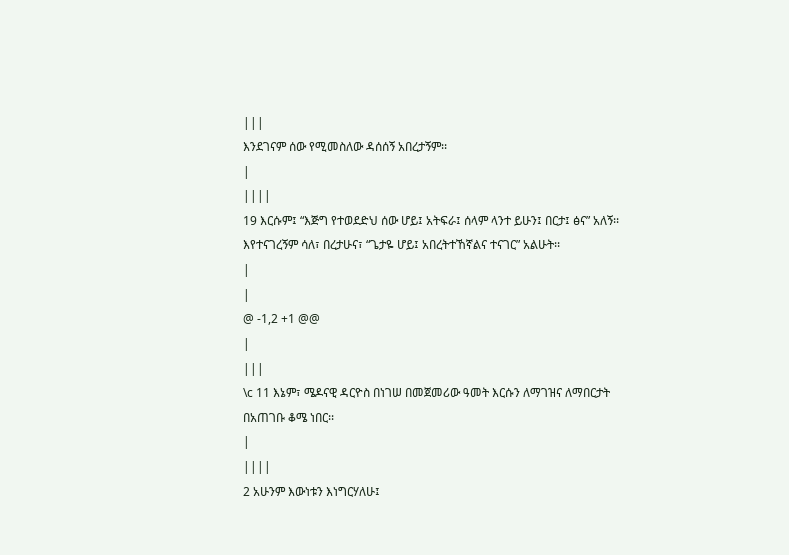|||
እንደገናም ሰው የሚመስለው ዳሰሰኝ አበረታኝም፡፡
|
||||
19 እርሱም፤ “እጅግ የተወደድህ ሰው ሆይ፤ አትፍራ፤ ሰላም ላንተ ይሁን፤ በርታ፤ ፅና” አለኝ፡፡ እየተናገረኝም ሳለ፣ በረታሁና፣ “ጌታዬ ሆይ፤ አበረትተኸኛልና ተናገር” አልሁት፡፡
|
|
@ -1,2 +1 @@
|
|||
\c 11 እኔም፣ ሜዶናዊ ዳርዮስ በነገሠ በመጀመሪው ዓመት እርሱን ለማገዝና ለማበርታት በአጠገቡ ቆሜ ነበር፡፡
|
||||
2 አሁንም እውነቱን እነግርሃለሁ፤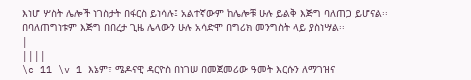እነሆ ሦስት ሌሎች ነገስታት በፋርስ ይነሳሉ፤ አልተኛውም ከሌሎቹ ሁሉ ይልቅ እጅግ ባለጠጋ ይሆናል፡፡ በባለጠግነቱም እጅግ በበረታ ጊዜ ሌላውን ሁሉ አሳድሞ በግሪክ መንግስት ላይ ያስነሣል፡፡
|
||||
\c 11 \v 1 እኔም፣ ሜዶናዊ ዳርዮስ በነገሠ በመጀመሪው ዓመት እርሱን ለማገዝና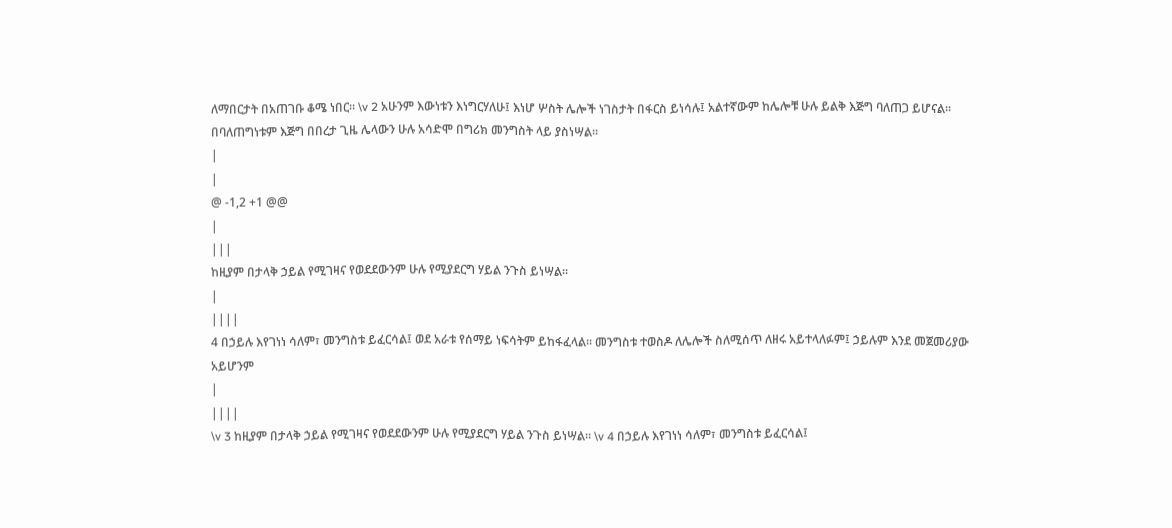ለማበርታት በአጠገቡ ቆሜ ነበር፡፡ \v 2 አሁንም እውነቱን እነግርሃለሁ፤ እነሆ ሦስት ሌሎች ነገስታት በፋርስ ይነሳሉ፤ አልተኛውም ከሌሎቹ ሁሉ ይልቅ እጅግ ባለጠጋ ይሆናል፡፡ በባለጠግነቱም እጅግ በበረታ ጊዜ ሌላውን ሁሉ አሳድሞ በግሪክ መንግስት ላይ ያስነሣል፡፡
|
|
@ -1,2 +1 @@
|
|||
ከዚያም በታላቅ ኃይል የሚገዛና የወደደውንም ሁሉ የሚያደርግ ሃይል ንጉስ ይነሣል፡፡
|
||||
4 በኃይሉ እየገነነ ሳለም፣ መንግስቱ ይፈርሳል፤ ወደ አራቱ የሰማይ ነፍሳትም ይከፋፈላል፡፡ መንግስቱ ተወስዶ ለሌሎች ስለሚሰጥ ለዘሩ አይተላለፉም፤ ኃይሉም እንደ መጀመሪያው አይሆንም
|
||||
\v 3 ከዚያም በታላቅ ኃይል የሚገዛና የወደደውንም ሁሉ የሚያደርግ ሃይል ንጉስ ይነሣል፡፡ \v 4 በኃይሉ እየገነነ ሳለም፣ መንግስቱ ይፈርሳል፤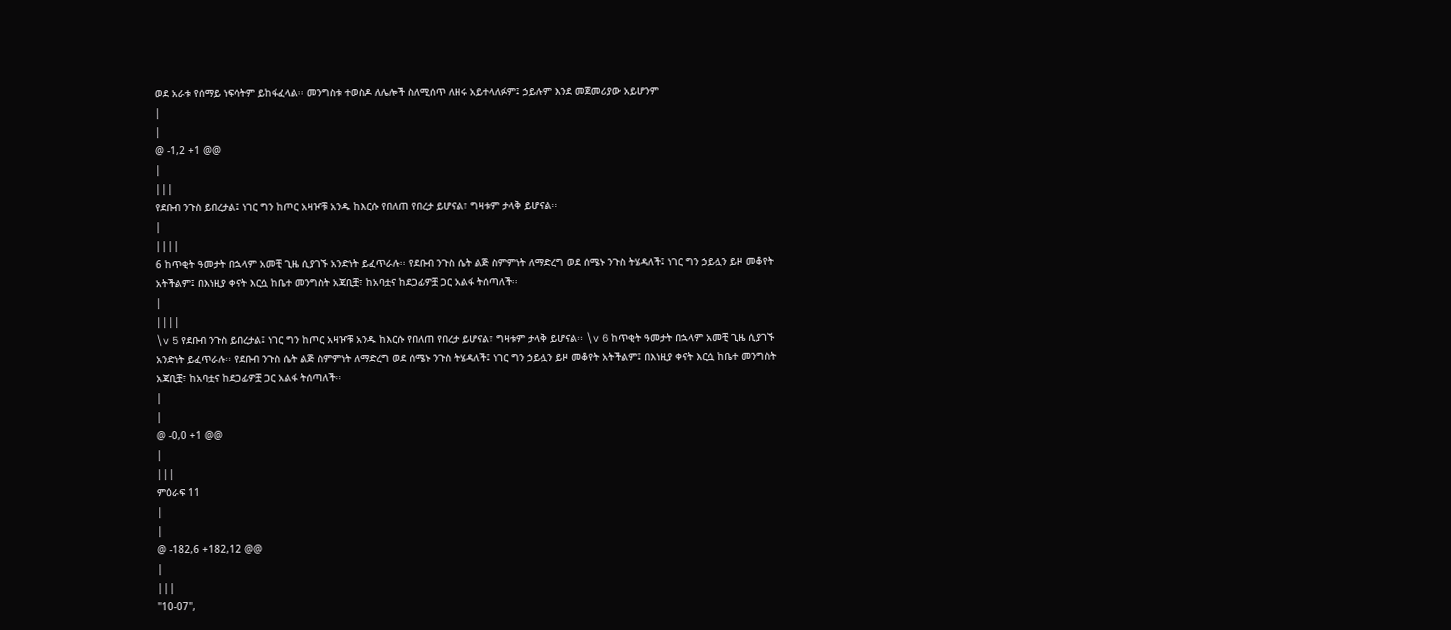ወደ አራቱ የሰማይ ነፍሳትም ይከፋፈላል፡፡ መንግስቱ ተወስዶ ለሌሎች ስለሚሰጥ ለዘሩ አይተላለፉም፤ ኃይሉም እንደ መጀመሪያው አይሆንም
|
|
@ -1,2 +1 @@
|
|||
የደቡብ ንጉስ ይበረታል፤ ነገር ግን ከጦር አዛዦቹ አንዱ ከእርሱ የበለጠ የበረታ ይሆናል፣ ግዛቱም ታላቅ ይሆናል፡፡
|
||||
6 ከጥቂት ዓመታት በኋላም አመቺ ጊዜ ሲያገኙ አንድነት ይፈጥራሉ፡፡ የደቡብ ንጉስ ሴት ልጅ ስምምነት ለማድረግ ወደ ሰሜኑ ንጉስ ትሄዳለች፤ ነገር ግን ኃይሏን ይዞ መቆየት አትችልም፤ በእነዚያ ቀናት እርሷ ከቤተ መንግስት አጃቢቿ፣ ከአባቷና ከደጋፊዎቿ ጋር አልፋ ትሰጣለች፡፡
|
||||
\v 5 የደቡብ ንጉስ ይበረታል፤ ነገር ግን ከጦር አዛዦቹ አንዱ ከእርሱ የበለጠ የበረታ ይሆናል፣ ግዛቱም ታላቅ ይሆናል፡፡ \v 6 ከጥቂት ዓመታት በኋላም አመቺ ጊዜ ሲያገኙ አንድነት ይፈጥራሉ፡፡ የደቡብ ንጉስ ሴት ልጅ ስምምነት ለማድረግ ወደ ሰሜኑ ንጉስ ትሄዳለች፤ ነገር ግን ኃይሏን ይዞ መቆየት አትችልም፤ በእነዚያ ቀናት እርሷ ከቤተ መንግስት አጃቢቿ፣ ከአባቷና ከደጋፊዎቿ ጋር አልፋ ትሰጣለች፡፡
|
|
@ -0,0 +1 @@
|
|||
ምዕራፍ 11
|
|
@ -182,6 +182,12 @@
|
|||
"10-07",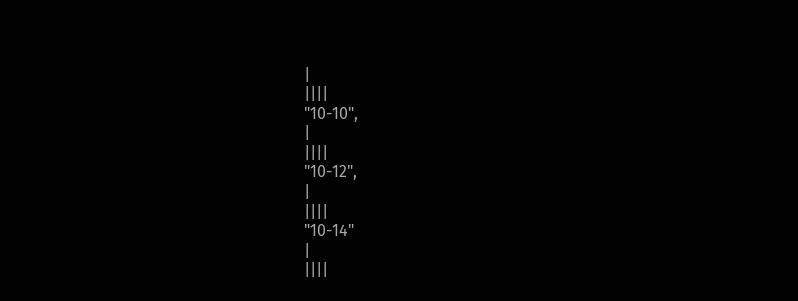|
||||
"10-10",
|
||||
"10-12",
|
||||
"10-14"
|
||||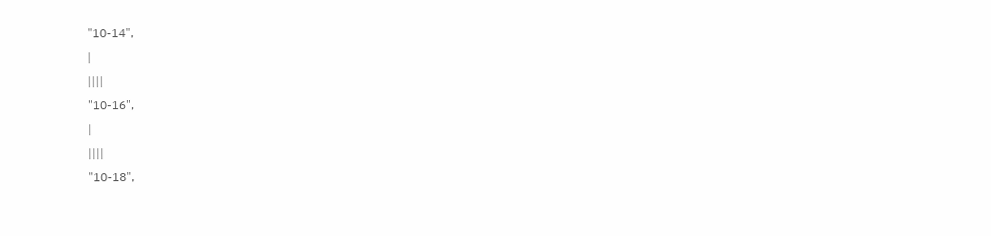"10-14",
|
||||
"10-16",
|
||||
"10-18",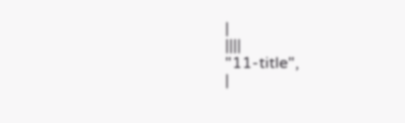|
||||
"11-title",
|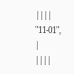||||
"11-01",
|
||||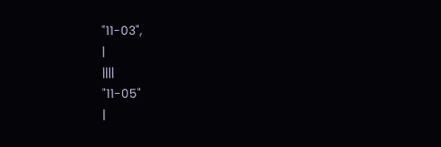"11-03",
|
||||
"11-05"
|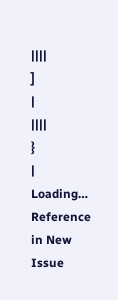||||
]
|
||||
}
|
Loading…
Reference in New Issue